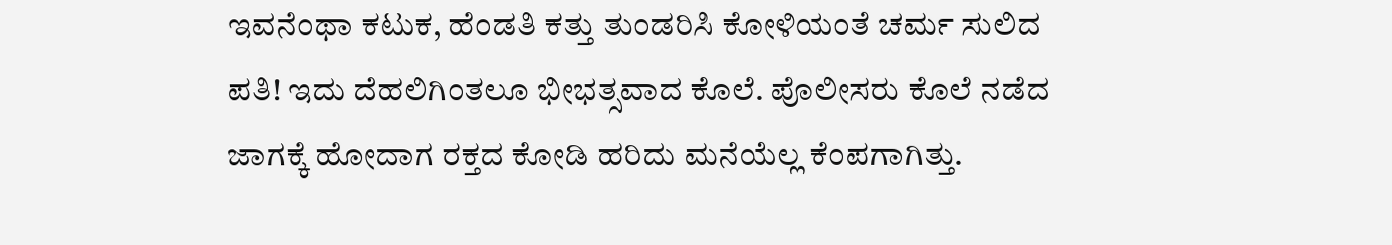ಇವನೆಂಥಾ ಕಟುಕ, ಹೆಂಡತಿ ಕತ್ತು ತುಂಡರಿಸಿ ಕೋಳಿಯಂತೆ ಚರ್ಮ ಸುಲಿದ ಪತಿ! ಇದು ದೆಹಲಿಗಿಂತಲೂ ಭೀಭತ್ಸವಾದ ಕೊಲೆ. ಪೊಲೀಸರು ಕೊಲೆ ನಡೆದ ಜಾಗಕ್ಕೆ ಹೋದಾಗ ರಕ್ತದ ಕೋಡಿ ಹರಿದು ಮನೆಯೆಲ್ಲ ಕೆಂಪಗಾಗಿತ್ತು.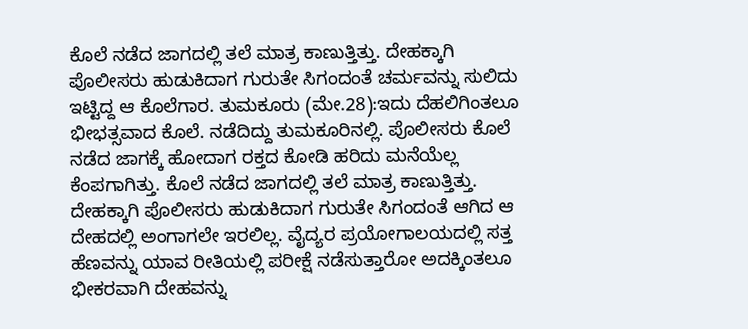ಕೊಲೆ ನಡೆದ ಜಾಗದಲ್ಲಿ ತಲೆ ಮಾತ್ರ ಕಾಣುತ್ತಿತ್ತು. ದೇಹಕ್ಕಾಗಿ ಪೊಲೀಸರು ಹುಡುಕಿದಾಗ ಗುರುತೇ ಸಿಗಂದಂತೆ ಚರ್ಮವನ್ನು ಸುಲಿದು ಇಟ್ಟಿದ್ದ ಆ ಕೊಲೆಗಾರ. ತುಮಕೂರು (ಮೇ.28):ಇದು ದೆಹಲಿಗಿಂತಲೂ ಭೀಭತ್ಸವಾದ ಕೊಲೆ. ನಡೆದಿದ್ದು ತುಮಕೂರಿನಲ್ಲಿ. ಪೊಲೀಸರು ಕೊಲೆ ನಡೆದ ಜಾಗಕ್ಕೆ ಹೋದಾಗ ರಕ್ತದ ಕೋಡಿ ಹರಿದು ಮನೆಯೆಲ್ಲ ಕೆಂಪಗಾಗಿತ್ತು. ಕೊಲೆ ನಡೆದ ಜಾಗದಲ್ಲಿ ತಲೆ ಮಾತ್ರ ಕಾಣುತ್ತಿತ್ತು. ದೇಹಕ್ಕಾಗಿ ಪೊಲೀಸರು ಹುಡುಕಿದಾಗ ಗುರುತೇ ಸಿಗಂದಂತೆ ಆಗಿದ ಆ ದೇಹದಲ್ಲಿ ಅಂಗಾಗಲೇ ಇರಲಿಲ್ಲ. ವೈದ್ಯರ ಪ್ರಯೋಗಾಲಯದಲ್ಲಿ ಸತ್ತ ಹೆಣವನ್ನು ಯಾವ ರೀತಿಯಲ್ಲಿ ಪರೀಕ್ಷೆ ನಡೆಸುತ್ತಾರೋ ಅದಕ್ಕಿಂತಲೂ ಭೀಕರವಾಗಿ ದೇಹವನ್ನು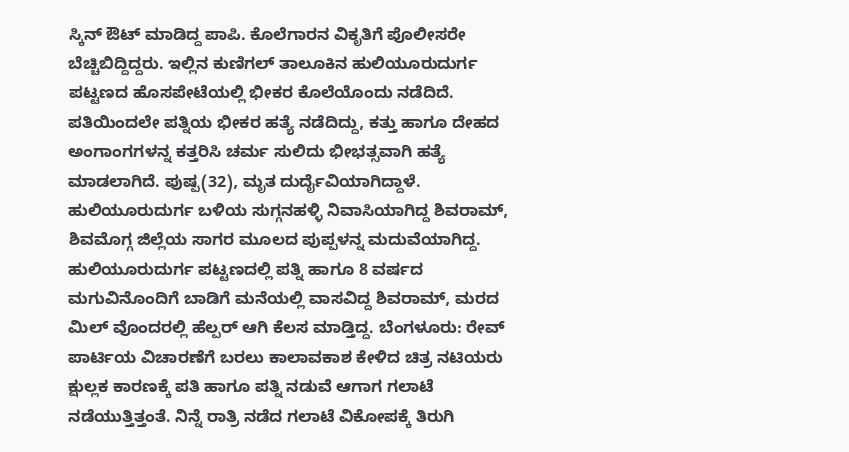ಸ್ಕಿನ್‌ ಔಟ್‌ ಮಾಡಿದ್ದ ಪಾಪಿ. ಕೊಲೆಗಾರನ ವಿಕೃತಿಗೆ ಪೊಲೀಸರೇ ಬೆಚ್ಚಿಬಿದ್ದಿದ್ದರು. ಇಲ್ಲಿನ ಕುಣಿಗಲ್ ತಾಲೂಕಿನ ಹುಲಿಯೂರುದುರ್ಗ ಪಟ್ಟಣದ ಹೊಸಪೇಟೆಯಲ್ಲಿ ಭೀಕರ ಕೊಲೆಯೊಂದು ನಡೆದಿದೆ. ಪತಿಯಿಂದಲೇ ಪತ್ನಿಯ ಭೀಕರ ಹತ್ಯೆ ನಡೆದಿದ್ದು, ಕತ್ತು ಹಾಗೂ ದೇಹದ ಅಂಗಾಂಗಗಳನ್ನ ಕತ್ತರಿಸಿ ಚರ್ಮ ಸುಲಿದು ಭೀಭತ್ಸವಾಗಿ ಹತ್ಯೆ ಮಾಡಲಾಗಿದೆ. ಪುಷ್ಪ(32), ಮೃತ ದುರ್ದೈವಿಯಾಗಿದ್ದಾಳೆ. ಹುಲಿಯೂರುದುರ್ಗ ಬಳಿಯ ಸುಗ್ಗನಹಳ್ಳಿ ನಿವಾಸಿಯಾಗಿದ್ದ ಶಿವರಾಮ್, ಶಿವಮೊಗ್ಗ ಜಿಲ್ಲೆಯ ಸಾಗರ ಮೂಲದ ಪುಪ್ಪಳನ್ನ ಮದುವೆಯಾಗಿದ್ದ. ಹುಲಿಯೂರುದುರ್ಗ ಪಟ್ಟಣದಲ್ಲಿ ಪತ್ನಿ ಹಾಗೂ 8 ವರ್ಷದ ಮಗುವಿನೊಂದಿಗೆ ಬಾಡಿಗೆ ಮನೆಯಲ್ಲಿ ವಾಸವಿದ್ದ ಶಿವರಾಮ್, ಮರದ ಮಿಲ್ ವೊಂದರಲ್ಲಿ ಹೆಲ್ಪರ್ ಆಗಿ ಕೆಲಸ ಮಾಡ್ತಿದ್ದ. ಬೆಂಗಳೂರು: ರೇವ್‌ ಪಾರ್ಟಿಯ ವಿಚಾರಣೆಗೆ ಬರಲು ಕಾಲಾವಕಾಶ ಕೇಳಿದ ಚಿತ್ರ ನಟಿಯರು ಕ್ಷುಲ್ಲಕ ಕಾರಣಕ್ಕೆ ಪತಿ ಹಾಗೂ ಪತ್ನಿ ನಡುವೆ ಆಗಾಗ ಗಲಾಟೆ ನಡೆಯುತ್ತಿತ್ತಂತೆ. ನಿನ್ನೆ ರಾತ್ರಿ ನಡೆದ ಗಲಾಟೆ ವಿಕೋಪಕ್ಕೆ ತಿರುಗಿ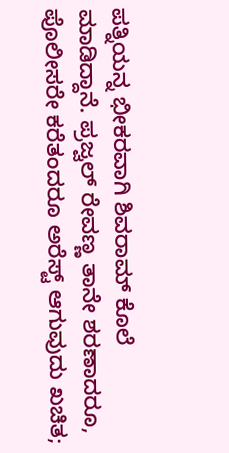ಪತ್ನಿಯನ್ನ ಭೀಕರವಾಗಿ ಶಿವರಾಮ್ ಕೊಲೆ ಮಾಡಿದ್ದಾನೆ. ಪ್ರಜ್ವಲ್ ರೇವಣ್ಣ ತಾನೇ ಶರಣಾದರೂ, ಪೊಲೀಸರೇ ಕರೆತಂದರೂ ಅರೆಸ್ಟ್ ಆಗುವುದು ಖಚಿತ;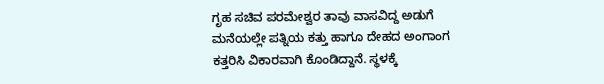ಗೃಹ ಸಚಿವ ಪರಮೇಶ್ವರ ತಾವು ವಾಸವಿದ್ದ ಅಡುಗೆ ಮನೆಯಲ್ಲೇ ಪತ್ನಿಯ ಕತ್ತು ಹಾಗೂ ದೇಹದ ಅಂಗಾಂಗ ಕತ್ತರಿಸಿ ವಿಕಾರವಾಗಿ ಕೊಂಡಿದ್ದಾನೆ. ಸ್ಥಳಕ್ಕೆ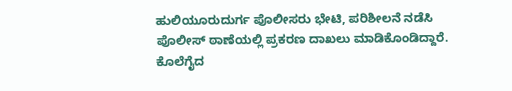ಹುಲಿಯೂರುದುರ್ಗ ಪೊಲೀಸರು ಭೇಟಿ, ಪರಿಶೀಲನೆ ನಡೆಸಿ ಪೊಲೀಸ್ ಠಾಣೆಯಲ್ಲಿ ಪ್ರಕರಣ ದಾಖಲು ಮಾಡಿಕೊಂಡಿದ್ದಾರೆ. ಕೊಲೆಗೈದ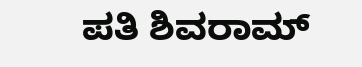ಪತಿ ಶಿವರಾಮ್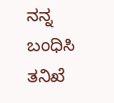ನನ್ನ ಬಂಧಿಸಿ ತನಿಖೆ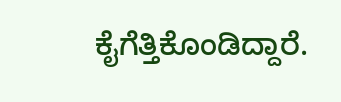ಕೈಗೆತ್ತಿಕೊಂಡಿದ್ದಾರೆ.